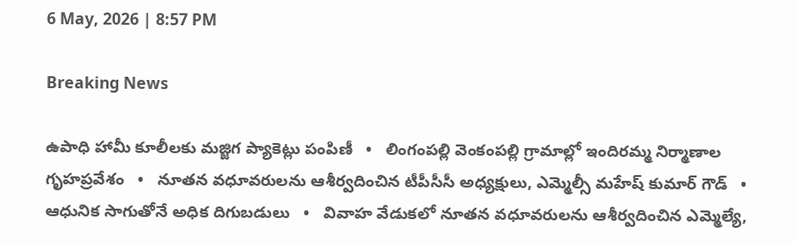6 May, 2026 | 8:57 PM

Breaking News

ఉపాధి హామీ కూలీలకు మజ్జిగ ప్యాకెట్లు పంపిణీ   •   లింగంపల్లి వెంకంపల్లి గ్రామాల్లో ఇందిరమ్మ నిర్మాణాల గృహప్రవేశం   •   నూతన వధూవరులను ఆశీర్వదించిన టీపీసీసీ అధ్యక్షులు, ఎమ్మెల్సీ మహేష్ కుమార్ గౌడ్   •   ఆధునిక సాగుతోనే అధిక దిగుబడులు   •   వివాహ వేడుకలో నూతన వధూవరులను ఆశీర్వదించిన ఎమ్మెల్యే,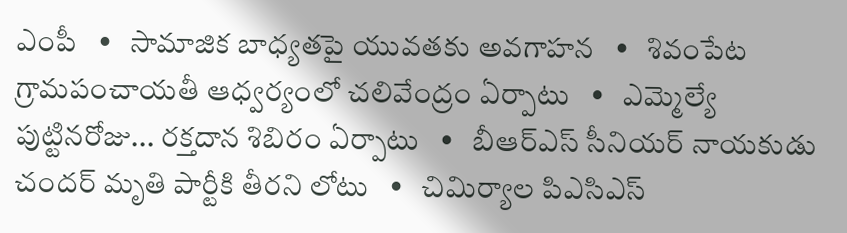ఎంపీ   •   సామాజిక బాధ్యతపై యువతకు అవగాహన   •   శివంపేట గ్రామపంచాయతీ ఆధ్వర్యంలో చలివేంద్రం ఏర్పాటు   •   ఎమ్మెల్యే పుట్టినరోజు... రక్తదాన శిబిరం ఏర్పాటు   •   బీఆర్ఎస్ సీనియర్ నాయకుడు చందర్ మృతి పార్టీకి తీరని లోటు   •   చిమిర్యాల పిఎసిఎస్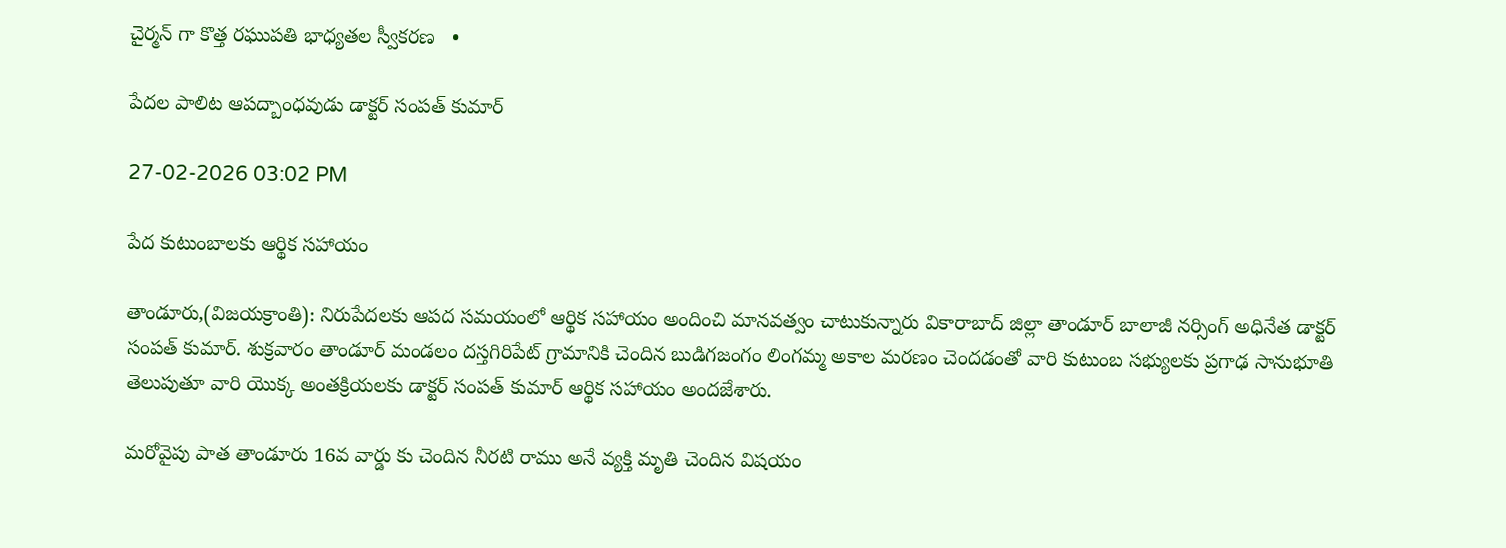చైర్మన్ గా కొత్త రఘుపతి భాధ్యతల స్వీకరణ   •

పేదల పాలిట ఆపద్బాంధవుడు డాక్టర్ సంపత్ కుమార్

27-02-2026 03:02 PM

పేద కుటుంబాలకు ఆర్థిక సహాయం

తాండూరు,(విజయక్రాంతి): నిరుపేదలకు ఆపద సమయంలో ఆర్థిక సహాయం అందించి మానవత్వం చాటుకున్నారు వికారాబాద్ జిల్లా తాండూర్ బాలాజీ నర్సింగ్ అధినేత డాక్టర్ సంపత్ కుమార్. శుక్రవారం తాండూర్ మండలం దస్తగిరిపేట్ గ్రామానికి చెందిన బుడిగజంగం లింగమ్మ అకాల మరణం చెందడంతో వారి కుటుంబ సభ్యులకు ప్రగాఢ సానుభూతి తెలుపుతూ వారి యొక్క అంతక్రియలకు డాక్టర్ సంపత్ కుమార్ ఆర్థిక సహాయం అందజేశారు.

మరోవైపు పాత తాండూరు 16వ వార్డు కు చెందిన నీరటి రాము అనే వ్యక్తి మృతి చెందిన విషయం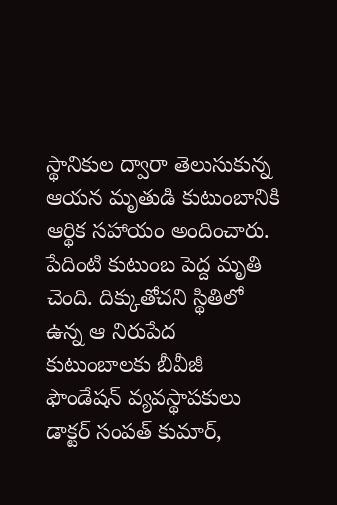స్థానికుల ద్వారా తెలుసుకున్న ఆయన మృతుడి కుటుంబానికి ఆర్థిక సహాయం అందించారు. పేదింటి కుటుంబ పెద్ద మృతి చెంది. దిక్కుతోచని స్థితిలో ఉన్న ఆ నిరుపేద కుటుంబాలకు బీవీజీ ఫౌండేషన్ వ్యవస్థాపకులు డాక్టర్ సంపత్ కుమార్,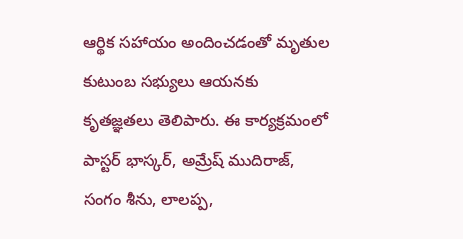ఆర్థిక సహాయం అందించడంతో మృతుల కుటుంబ సభ్యులు ఆయనకు కృతజ్ఞతలు తెలిపారు. ఈ కార్యక్రమంలో పాస్టర్ భాస్కర్, అమ్రేష్ ముదిరాజ్, సంగం శీను, లాలప్ప,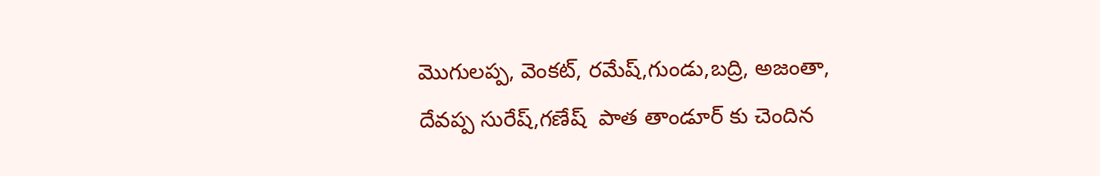మొగులప్ప, వెంకట్, రమేష్,గుండు,బద్రి, అజంతా, దేవప్ప సురేష్,గణేష్  పాత తాండూర్ కు చెందిన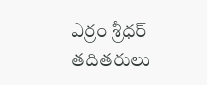ఎర్రం శ్రీధర్ తదితరులు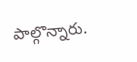పాల్గొన్నారు.